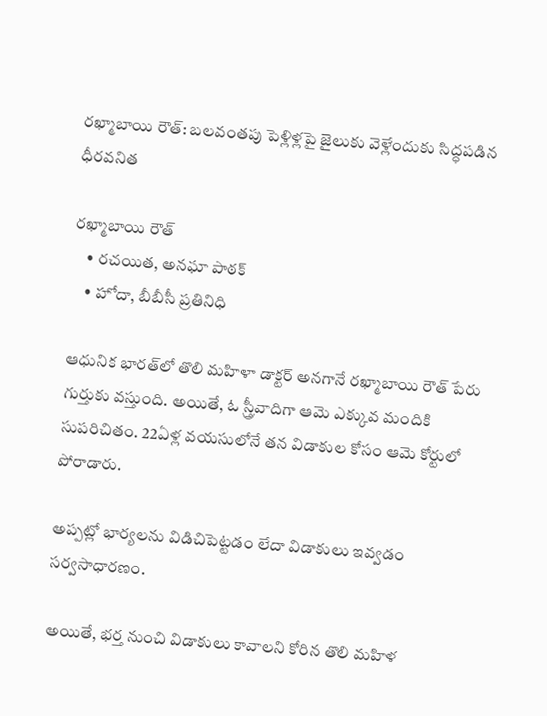రఖ్మాబాయి రౌత్: బలవంతపు పెళ్లిళ్లపై జైలుకు వెళ్లేందుకు సిద్ధపడిన ధీరవనిత

రఖ్మాబాయి రౌత్
    • రచయిత, అనఘా పాఠక్
    • హోదా, బీబీసీ ప్రతినిధి

ఆధునిక భారత్‌లో తొలి మహిళా డాక్టర్ అనగానే రఖ్మాబాయి రౌత్ పేరు గుర్తుకు వస్తుంది. అయితే, ఓ స్త్రీవాదిగా ఆమె ఎక్కువ మందికి సుపరిచితం. 22ఏళ్ల వయసులోనే తన విడాకుల కోసం ఆమె కోర్టులో పోరాడారు.

అప్పట్లో భార్యలను విడిచిపెట్టడం లేదా విడాకులు ఇవ్వడం సర్వసాధారణం.

అయితే, భర్త నుంచి విడాకులు కావాలని కోరిన తొలి మహిళ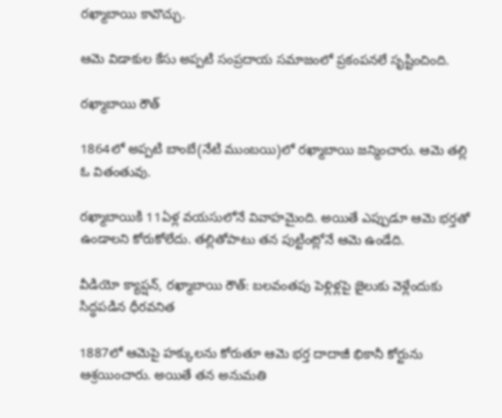రఖ్మాబాయి కావొచ్చు.

ఆమె విడాకుల కేసు అప్పటి సంప్రదాయ సమాజంలో ప్రకంపనలే సృష్టించింది.

రఖ్మాబాయి రౌత్

1864లో అప్పటి బాంబే(నేటి ముంబయి)లో రఖ్మాబాయి జన్మించారు. ఆమె తల్లి ఓ వితంతువు.

రఖ్మాబాయికి 11ఏళ్ల వయసులోనే వివాహమైంది. అయితే ఎప్పుడూ ఆమె భర్తతో ఉండాలని కోరుకోలేదు. తల్లితోపాటు తన పుట్టింట్లోనే ఆమె ఉండేది.

వీడియో క్యాప్షన్, రఖ్మాబాయి రౌత్: బలవంతపు పెళ్లిళ్లపై జైలుకు వెళ్లేందుకు సిద్ధపడిన ధీరవనిత

1887లో ఆమెపై హక్కులను కోరుతూ ఆమె భర్త దాదాజీ భికానీ కోర్టును ఆశ్రయించారు. అయితే తన అనుమతి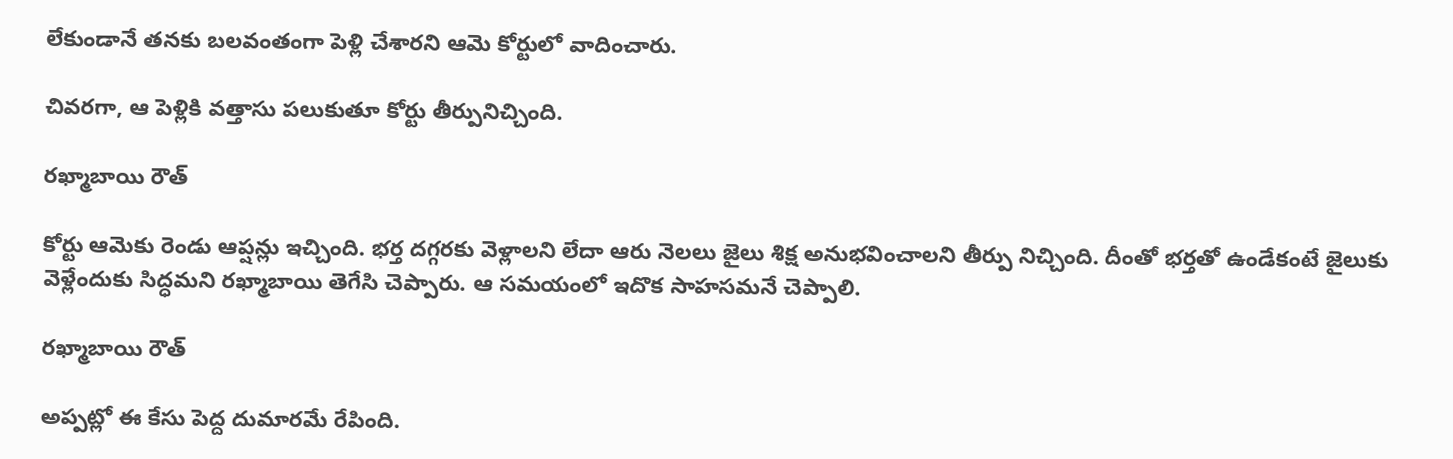లేకుండానే తనకు బలవంతంగా పెళ్లి చేశారని ఆమె కోర్టులో వాదించారు.

చివరగా, ఆ పెళ్లికి వత్తాసు పలుకుతూ కోర్టు తీర్పునిచ్చింది.

రఖ్మాబాయి రౌత్

కోర్టు ఆమెకు రెండు ఆప్షన్లు ఇచ్చింది. భర్త దగ్గరకు వెళ్లాలని లేదా ఆరు నెలలు జైలు శిక్ష అనుభవించాలని తీర్పు నిచ్చింది. దీంతో భర్తతో ఉండేకంటే జైలుకు వెళ్లేందుకు సిద్ధమని రఖ్మాబాయి తెగేసి చెప్పారు. ఆ సమయంలో ఇదొక సాహసమనే చెప్పాలి.

రఖ్మాబాయి రౌత్

అప్పట్లో ఈ కేసు పెద్ద దుమారమే రేపింది.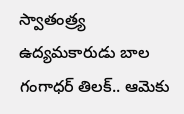స్వాతంత్ర్య ఉద్యమకారుడు బాల గంగాధర్ తిలక్.. ఆమెకు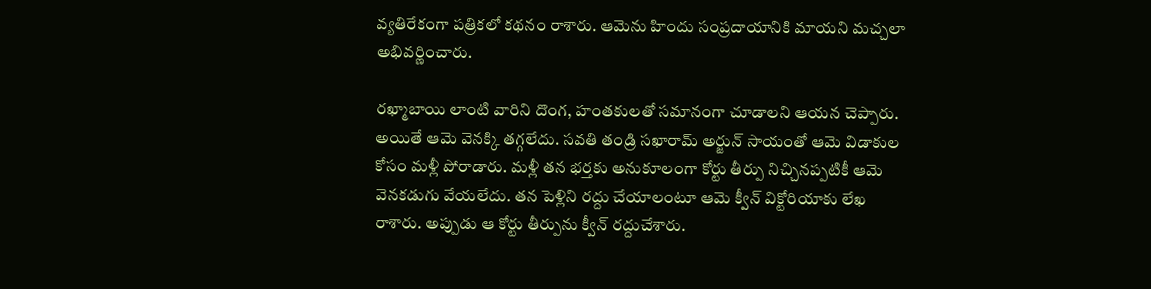వ్యతిరేకంగా పత్రికలో కథనం రాశారు. ఆమెను హిందు సంప్రదాయానికి మాయని మచ్చలా అభివర్ణించారు.

రఖ్మాబాయి లాంటి వారిని దొంగ, హంతకులతో సమానంగా చూడాలని ఆయన చెప్పారు. అయితే ఆమె వెనక్కి తగ్గలేదు. సవతి తండ్రి సఖారామ్ అర్జున్ సాయంతో ఆమె విడాకుల కోసం మళ్లీ పోరాడారు. మళ్లీ తన భర్తకు అనుకూలంగా కోర్టు తీర్పు నిచ్చినప్పటికీ ఆమె వెనకడుగు వేయలేదు. తన పెళ్లిని రద్దు చేయాలంటూ ఆమె క్వీన్ విక్టోరియాకు లేఖ రాశారు. అప్పుడు ఆ కోర్టు తీర్పును క్వీన్ రద్దుచేశారు.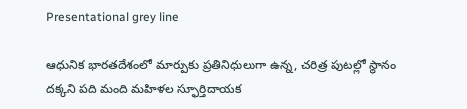Presentational grey line

ఆధునిక భారతదేశంలో మార్పుకు ప్రతినిధులుగా ఉన్న, చరిత్ర పుటల్లో స్థానం దక్కని పది మంది మహిళల స్ఫూర్తిదాయక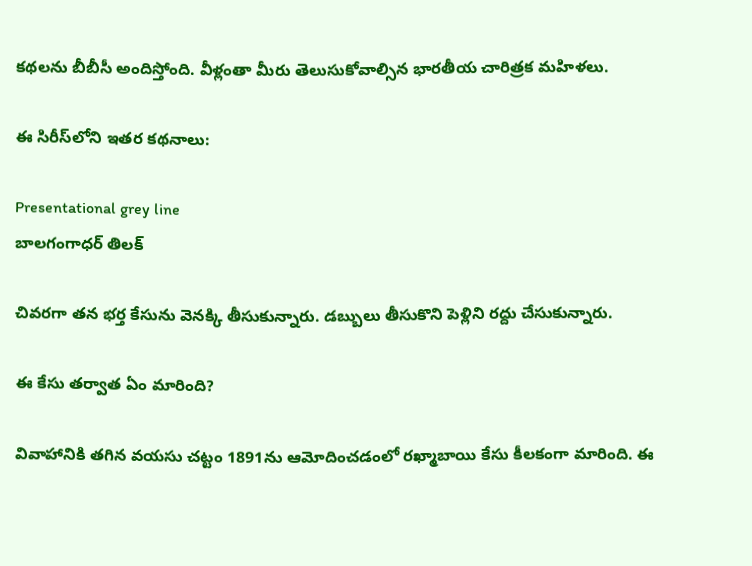కథలను బీబీసీ అందిస్తోంది. వీళ్లంతా మీరు తెలుసుకోవాల్సిన భారతీయ చారిత్రక మహిళలు.

ఈ సిరీస్‌లోని ఇతర కథనాలు:

Presentational grey line
బాలగంగాధర్ తిలక్

చివరగా తన భర్త కేసును వెనక్కి తీసుకున్నారు. డబ్బులు తీసుకొని పెళ్లిని రద్దు చేసుకున్నారు.

ఈ కేసు తర్వాత ఏం మారింది?

వివాహానికి తగిన వయసు చట్టం 1891ను ఆమోదించడంలో రఖ్మాబాయి కేసు కీలకంగా మారింది. ఈ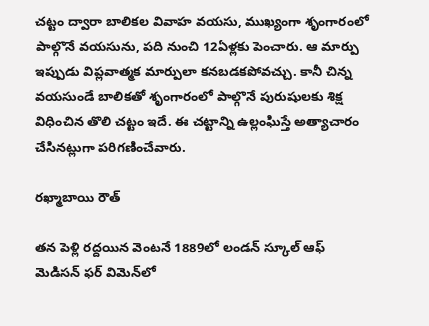చట్టం ద్వారా బాలికల వివాహ వయసు, ముఖ్యంగా శృంగారంలో పాల్గొనే వయసును, పది నుంచి 12ఏళ్లకు పెంచారు. ఆ మార్పు ఇప్పుడు విప్లవాత్మక మార్పులా కనబడకపోవచ్చు. కానీ చిన్న వయసుండే బాలికతో శృంగారంలో పాల్గొనే పురుషులకు శిక్ష విధించిన తొలి చట్టం ఇదే. ఈ చట్టాన్ని ఉల్లంఘిస్తే అత్యాచారం చేసినట్లుగా పరిగణించేవారు.

రఖ్మాబాయి రౌత్

తన పెళ్లి రద్దయిన వెంటనే 1889లో లండన్ స్కూల్ ఆఫ్ మెడిసన్ ఫర్ విమెన్‌లో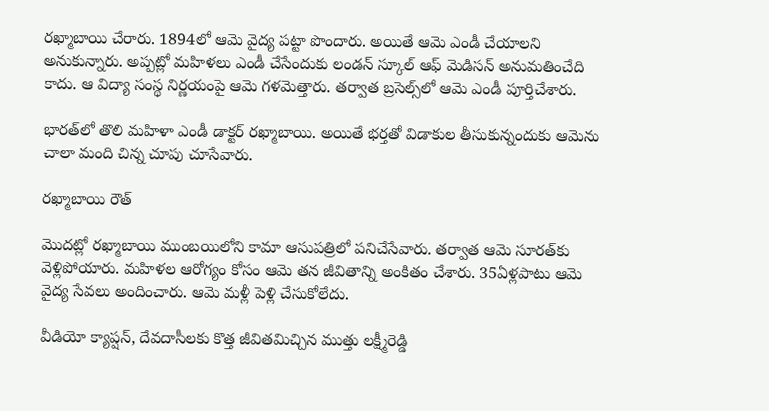రఖ్మాబాయి చేరారు. 1894లో ఆమె వైద్య పట్టా పొందారు. అయితే ఆమె ఎండీ చేయాలని అనుకున్నారు. అప్పట్లో మహిళలు ఎండీ చేసేందుకు లండన్ స్కూల్ ఆఫ్ మెడిసన్ అనుమతించేది కాదు. ఆ విద్యా సంస్థ నిర్ణయంపై ఆమె గళమెత్తారు. తర్వాత బ్రసెల్స్‌లో ఆమె ఎండీ పూర్తిచేశారు.

భారత్‌లో తొలి మహిళా ఎండీ డాక్టర్ రఖ్మాబాయి. అయితే భర్తతో విడాకుల తీసుకున్నందుకు ఆమెను చాలా మంది చిన్న చూపు చూసేవారు.

రఖ్మాబాయి రౌత్

మొదట్లో రఖ్మాబాయి ముంబయిలోని కామా ఆసుపత్రిలో పనిచేసేవారు. తర్వాత ఆమె సూరత్‌కు వెళ్లిపోయారు. మహిళల ఆరోగ్యం కోసం ఆమె తన జీవితాన్ని అంకితం చేశారు. 35ఏళ్లపాటు ఆమె వైద్య సేవలు అందించారు. ఆమె మళ్లీ పెళ్లి చేసుకోలేదు.

వీడియో క్యాప్షన్, దేవదాసీలకు కొత్త జీవితమిచ్చిన ముత్తు లక్ష్మీరెడ్డి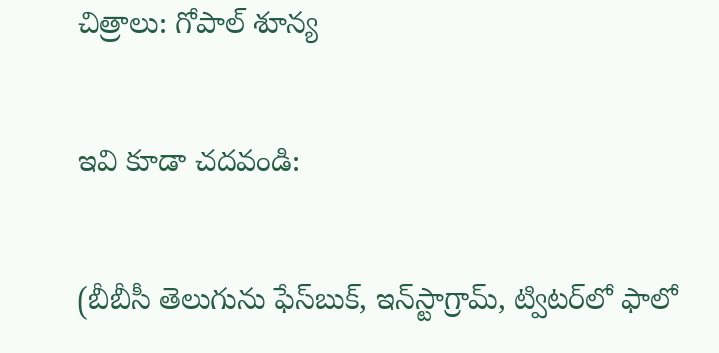చిత్రాలు: గోపాల్ శూన్య

ఇవి కూడా చదవండి:

(బీబీసీ తెలుగును ఫేస్‌బుక్, ఇన్‌స్టాగ్రామ్‌, ట్విటర్‌‌లో ఫాలో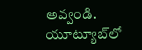అవ్వండి. యూట్యూబ్‌‌లో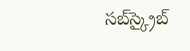సబ్‌స్క్రైబ్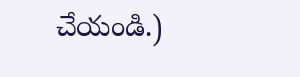చేయండి.)